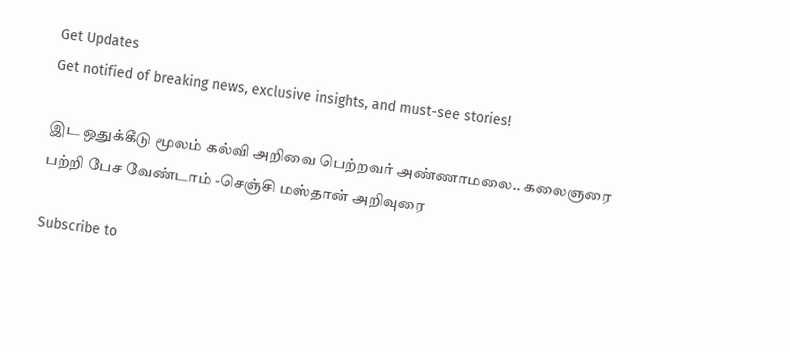Get Updates
Get notified of breaking news, exclusive insights, and must-see stories!

இட ஒதுக்கீடு மூலம் கல்வி அறிவை பெற்றவர் அண்ணாமலை.. கலைஞரை பற்றி பேச வேண்டாம் -செஞ்சி மஸ்தான் அறிவுரை

Subscribe to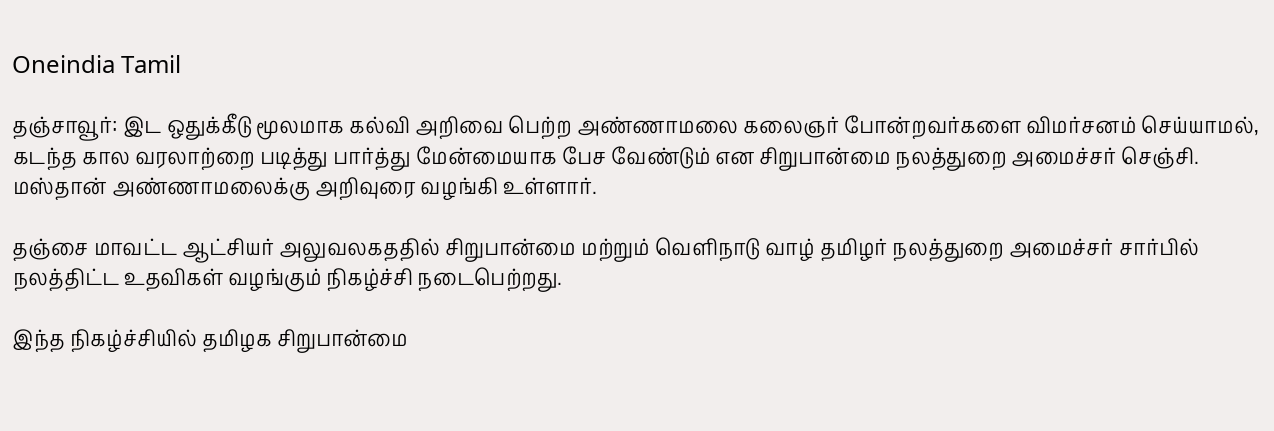Oneindia Tamil

தஞ்சாவூர்: இட ஒதுக்கீடு மூலமாக கல்வி அறிவை பெற்ற அண்ணாமலை கலைஞர் போன்றவர்களை விமர்சனம் செய்யாமல், கடந்த கால வரலாற்றை படித்து பார்த்து மேன்மையாக பேச வேண்டும் என சிறுபான்மை நலத்துறை அமைச்சர் செஞ்சி. மஸ்தான் அண்ணாமலைக்கு அறிவுரை வழங்கி உள்ளார்.

தஞ்சை மாவட்ட ஆட்சியர் அலுவலகததில் சிறுபான்மை மற்றும் வெளிநாடு வாழ் தமிழர் நலத்துறை அமைச்சர் சார்பில் நலத்திட்ட உதவிகள் வழங்கும் நிகழ்ச்சி நடைபெற்றது.

இந்த நிகழ்ச்சியில் தமிழக சிறுபான்மை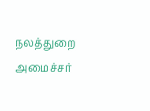நலத்துறை அமைச்சர்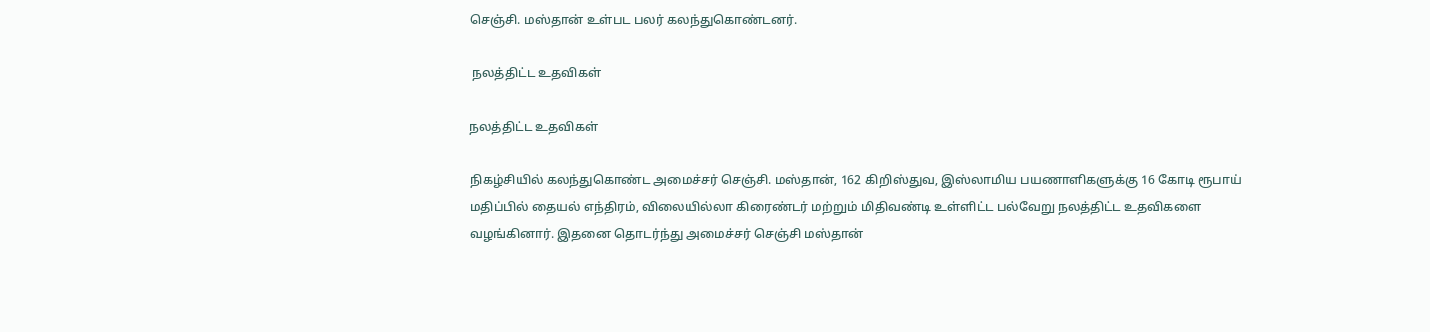செஞ்சி. மஸ்தான் உள்பட பலர் கலந்துகொண்டனர்.

 நலத்திட்ட உதவிகள்

நலத்திட்ட உதவிகள்

நிகழ்சியில் கலந்துகொண்ட அமைச்சர் செஞ்சி. மஸ்தான், 162 கிறிஸ்துவ, இஸ்லாமிய பயணாளிகளுக்கு 16 கோடி ரூபாய் மதிப்பில் தையல் எந்திரம், விலையில்லா கிரைண்டர் மற்றும் மிதிவண்டி உள்ளிட்ட பல்வேறு நலத்திட்ட உதவிகளை வழங்கினார். இதனை தொடர்ந்து அமைச்சர் செஞ்சி மஸ்தான்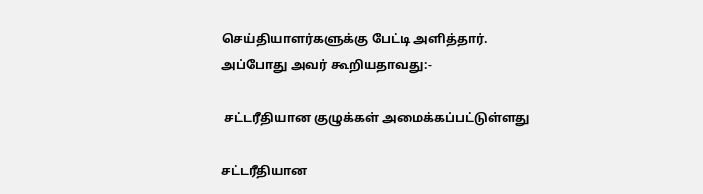செய்தியாளர்களுக்கு பேட்டி அளித்தார். அப்போது அவர் கூறியதாவது:-

 சட்டரீதியான குழுக்கள் அமைக்கப்பட்டுள்ளது

சட்டரீதியான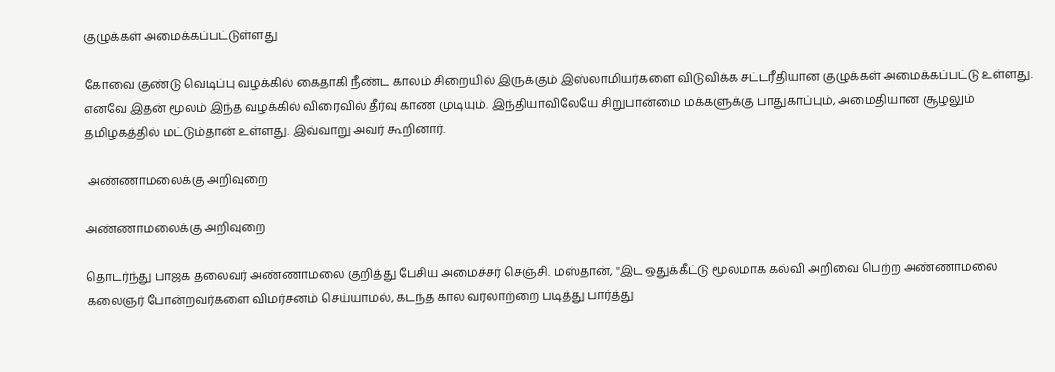குழுக்கள் அமைக்கப்பட்டுள்ளது

கோவை குண்டு வெடிப்பு வழக்கில் கைதாகி நீண்ட காலம் சிறையில் இருக்கும் இஸ்லாமியர்களை விடுவிக்க சட்டரீதியான குழுக்கள் அமைக்கப்பட்டு உள்ளது. எனவே இதன் மூலம் இந்த வழக்கில் விரைவில் தீர்வு காண முடியும். இந்தியாவிலேயே சிறுபான்மை மக்களுக்கு பாதுகாப்பும், அமைதியான சூழலும் தமிழகத்தில் மட்டும்தான் உள்ளது. இவ்வாறு அவர் கூறினார்.

 அண்ணாமலைக்கு அறிவுறை

அண்ணாமலைக்கு அறிவுறை

தொடர்ந்து பாஜக தலைவர் அண்ணாமலை குறித்து பேசிய அமைச்சர் செஞ்சி. மஸ்தான், ''இட ஒதுக்கீட்டு மூலமாக கல்வி அறிவை பெற்ற அண்ணாமலை கலைஞர் போன்றவர்களை விமர்சனம் செய்யாமல், கடந்த கால வரலாற்றை படித்து பார்த்து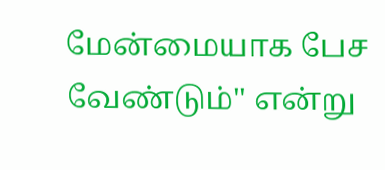மேன்மையாக பேச வேண்டும்'' என்று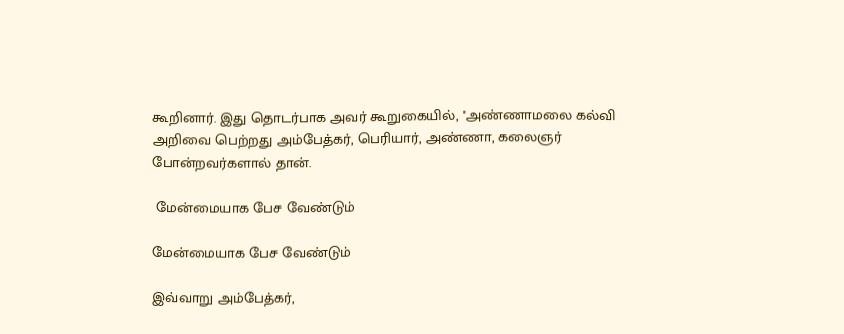கூறினார். இது தொடர்பாக அவர் கூறுகையில், ''அண்ணாமலை கல்வி அறிவை பெற்றது அம்பேத்கர், பெரியார், அண்ணா, கலைஞர் போன்றவர்களால் தான்.

 மேன்மையாக பேச வேண்டும்

மேன்மையாக பேச வேண்டும்

இவ்வாறு அம்பேத்கர்,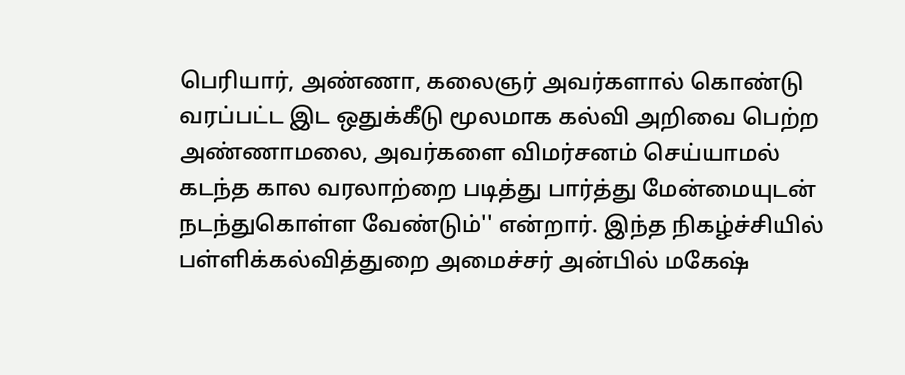பெரியார், அண்ணா, கலைஞர் அவர்களால் கொண்டு வரப்பட்ட இட ஒதுக்கீடு மூலமாக கல்வி அறிவை பெற்ற அண்ணாமலை, அவர்களை விமர்சனம் செய்யாமல் கடந்த கால வரலாற்றை படித்து பார்த்து மேன்மையுடன் நடந்துகொள்ள வேண்டும்'' என்றார். இந்த நிகழ்ச்சியில் பள்ளிக்கல்வித்துறை அமைச்சர் அன்பில் மகேஷ்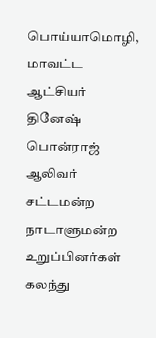பொய்யாமொழி, மாவட்ட ஆட்சியர் தினேஷ் பொன்ராஜ் ஆலிவர் சட்டமன்ற நாடாளுமன்ற உறுப்பினர்கள் கலந்து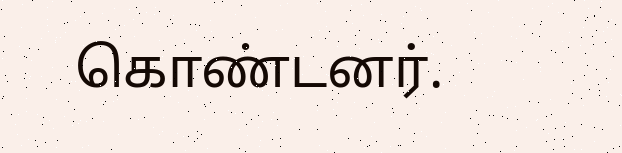கொண்டனர்.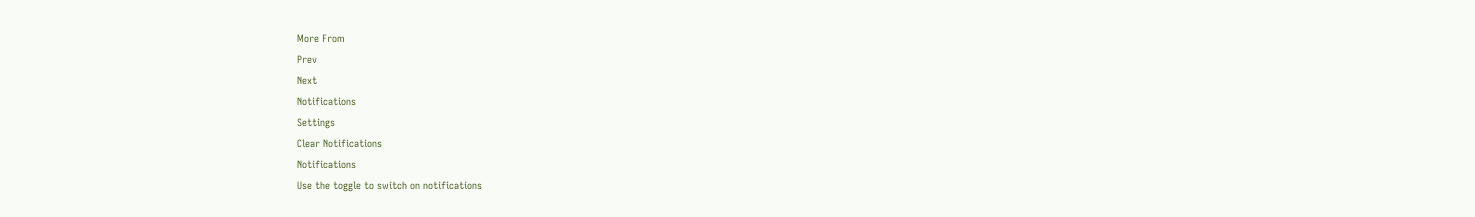More From
Prev
Next
Notifications
Settings
Clear Notifications
Notifications
Use the toggle to switch on notifications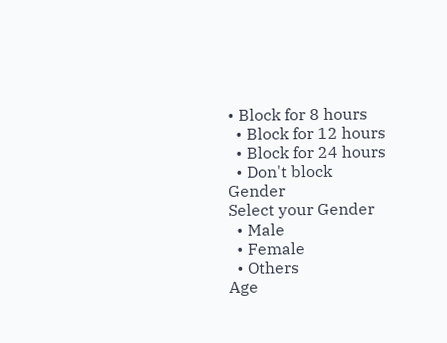• Block for 8 hours
  • Block for 12 hours
  • Block for 24 hours
  • Don't block
Gender
Select your Gender
  • Male
  • Female
  • Others
Age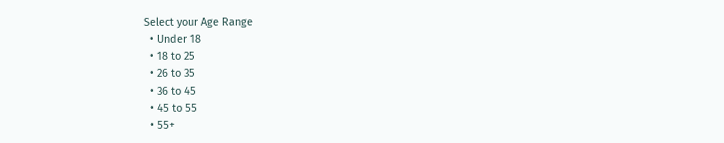Select your Age Range
  • Under 18
  • 18 to 25
  • 26 to 35
  • 36 to 45
  • 45 to 55
  • 55+